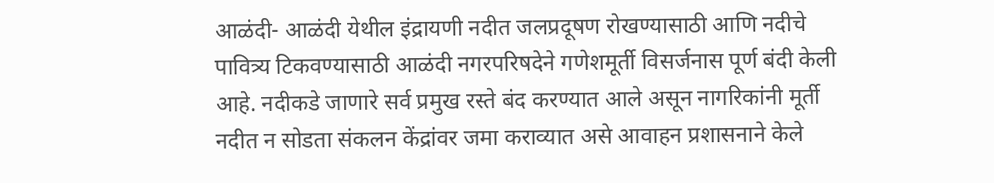आळंदी- आळंदी येथील इंद्रायणी नदीत जलप्रदूषण रोखण्यासाठी आणि नदीचे पावित्र्य टिकवण्यासाठी आळंदी नगरपरिषदेने गणेशमूर्ती विसर्जनास पूर्ण बंदी केली आहे. नदीकडे जाणारे सर्व प्रमुख रस्ते बंद करण्यात आले असून नागरिकांनी मूर्ती नदीत न सोडता संकलन केंद्रांवर जमा कराव्यात असे आवाहन प्रशासनाने केले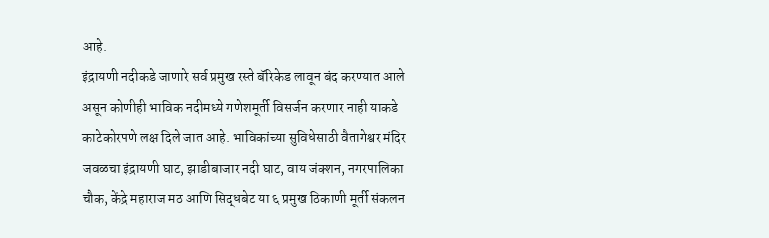आहे.
इंद्रायणी नदीकडे जाणारे सर्व प्रमुख रस्ते बॅरिकेड लावून बंद करण्यात आले असून कोणीही भाविक नदीमध्ये गणेशमूर्ती विसर्जन करणार नाही याकडे काटेकोरपणे लक्ष दिले जात आहे. भाविकांच्या सुविधेसाठी वैतागेश्वर मंदिर जवळचा इंद्रायणी घाट, झाडीबाजार नदी घाट, वाय जंक्शन, नगरपालिका चौक, केंद्रे महाराज मठ आणि सिद्धबेट या ६ प्रमुख ठिकाणी मूर्ती संकलन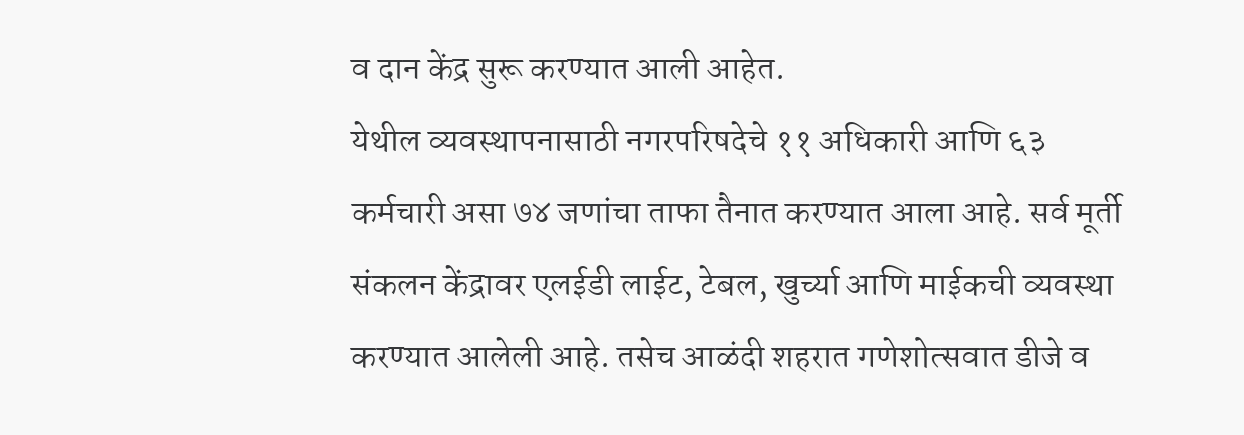व दान केंद्र सुरू करण्यात आली आहेत.
येथील व्यवस्थापनासाठी नगरपरिषदेचे ११ अधिकारी आणि ६३ कर्मचारी असा ७४ जणांचा ताफा तैनात करण्यात आला आहे. सर्व मूर्ती संकलन केंद्रावर एलईडी लाईट, टेबल, खुर्च्या आणि माईकची व्यवस्था करण्यात आलेली आहे. तसेच आळंदी शहरात गणेशोत्सवात डीजे व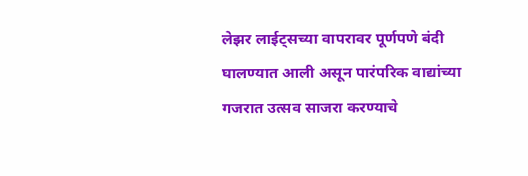लेझर लाईट्सच्या वापरावर पूर्णपणे बंदी घालण्यात आली असून पारंपरिक वाद्यांच्या गजरात उत्सव साजरा करण्याचे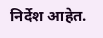निर्देश आहेत.